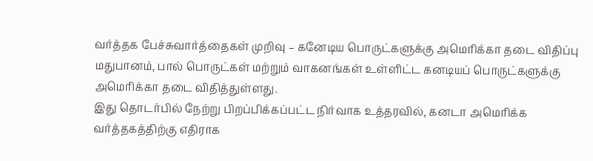வர்த்தக பேச்சுவார்த்தைகள் முறிவு – கனேடிய பொருட்களுக்கு அமெரிக்கா தடை விதிப்பு
மதுபானம், பால் பொருட்கள் மற்றும் வாகனங்கள் உள்ளிட்ட கனடியப் பொருட்களுக்கு அமெரிக்கா தடை விதித்துள்ளது.
இது தொடர்பில் நேற்று பிறப்பிக்கப்பட்ட நிர்வாக உத்தரவில், கனடா அமெரிக்க வர்த்தகத்திற்கு எதிராக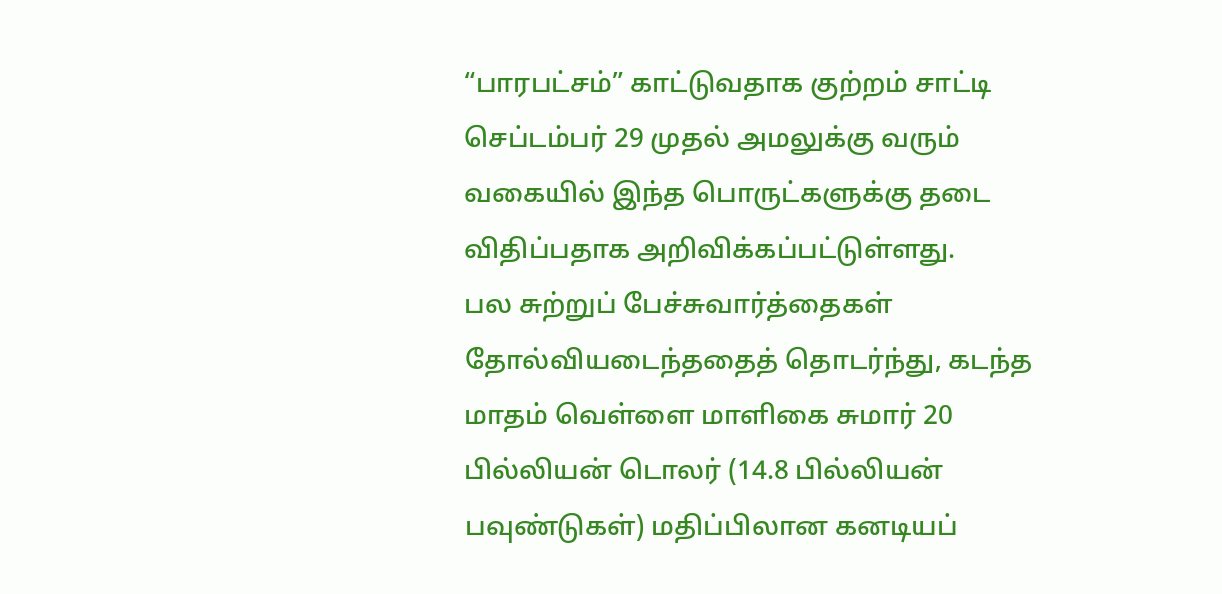“பாரபட்சம்” காட்டுவதாக குற்றம் சாட்டி செப்டம்பர் 29 முதல் அமலுக்கு வரும் வகையில் இந்த பொருட்களுக்கு தடை விதிப்பதாக அறிவிக்கப்பட்டுள்ளது.
பல சுற்றுப் பேச்சுவார்த்தைகள் தோல்வியடைந்ததைத் தொடர்ந்து, கடந்த மாதம் வெள்ளை மாளிகை சுமார் 20 பில்லியன் டொலர் (14.8 பில்லியன் பவுண்டுகள்) மதிப்பிலான கனடியப்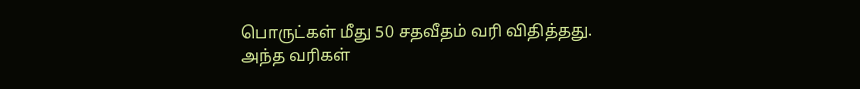பொருட்கள் மீது 50 சதவீதம் வரி விதித்தது.
அந்த வரிகள்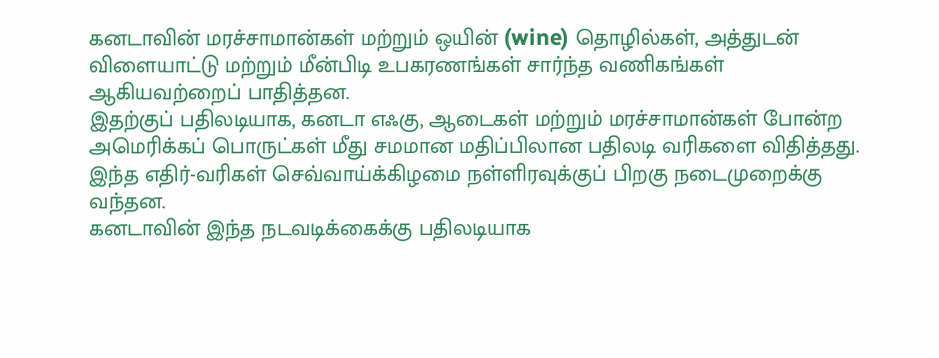கனடாவின் மரச்சாமான்கள் மற்றும் ஒயின் (wine) தொழில்கள், அத்துடன் விளையாட்டு மற்றும் மீன்பிடி உபகரணங்கள் சார்ந்த வணிகங்கள் ஆகியவற்றைப் பாதித்தன.
இதற்குப் பதிலடியாக, கனடா எஃகு, ஆடைகள் மற்றும் மரச்சாமான்கள் போன்ற அமெரிக்கப் பொருட்கள் மீது சமமான மதிப்பிலான பதிலடி வரிகளை விதித்தது. இந்த எதிர்-வரிகள் செவ்வாய்க்கிழமை நள்ளிரவுக்குப் பிறகு நடைமுறைக்கு வந்தன.
கனடாவின் இந்த நடவடிக்கைக்கு பதிலடியாக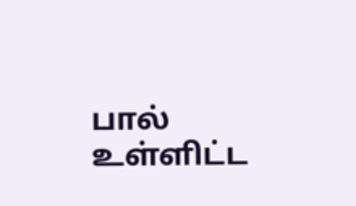பால் உள்ளிட்ட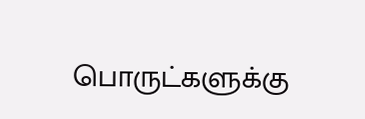பொருட்களுக்கு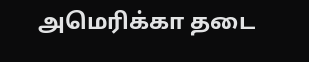அமெரிக்கா தடை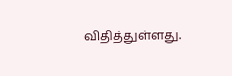விதித்துள்ளது.